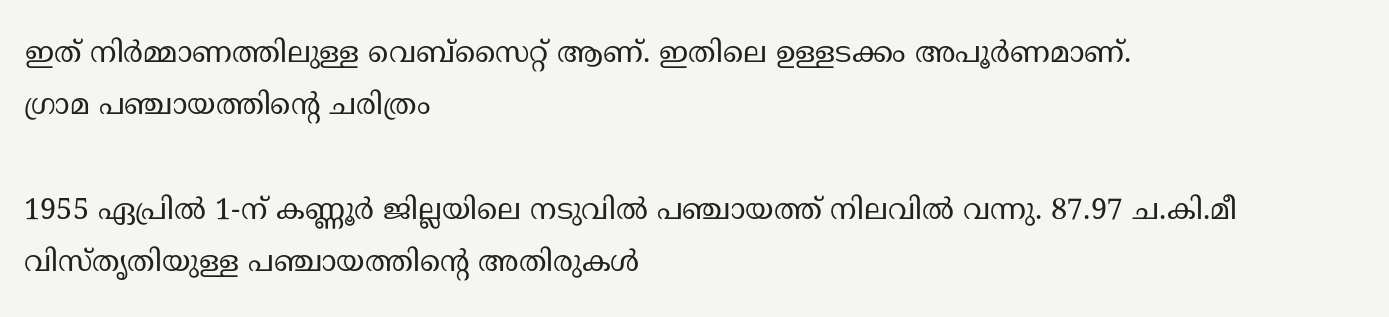ഇത് നിർമ്മാണത്തിലുള്ള വെബ്സൈറ്റ് ആണ്. ഇതിലെ ഉള്ളടക്കം അപൂർണമാണ്.
ഗ്രാമ പഞ്ചായത്തിന്റെ ചരിത്രം

1955 ഏപ്രില്‍ 1-ന് കണ്ണൂര്‍ ജില്ലയിലെ നടുവില്‍ പഞ്ചായത്ത് നിലവില്‍ വന്നു. 87.97 ച.കി.മീ വിസ്തൃതിയുള്ള പഞ്ചായത്തിന്റെ അതിരുകള്‍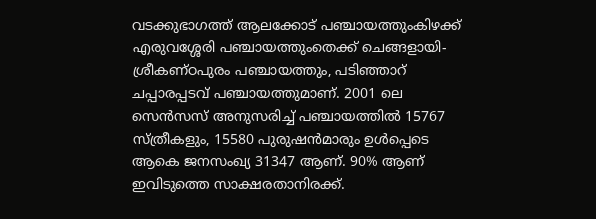വടക്കുഭാഗത്ത് ആലക്കോട് പഞ്ചായത്തുംകിഴക്ക് എരുവശ്ശേരി പഞ്ചായത്തുംതെക്ക് ചെങ്ങളായി-ശ്രീകണ്ഠപുരം പഞ്ചായത്തും, പടിഞ്ഞാറ് ചപ്പാരപ്പടവ് പഞ്ചായത്തുമാണ്. 2001 ലെ സെന്‍സസ് അനുസരിച്ച് പഞ്ചായത്തില്‍ 15767 സ്ത്രീകളും, 15580 പുരുഷന്‍മാരും ഉള്‍പ്പെടെ ആകെ ജനസംഖ്യ 31347 ആണ്. 90% ആണ് ഇവിടുത്തെ സാക്ഷരതാനിരക്ക്.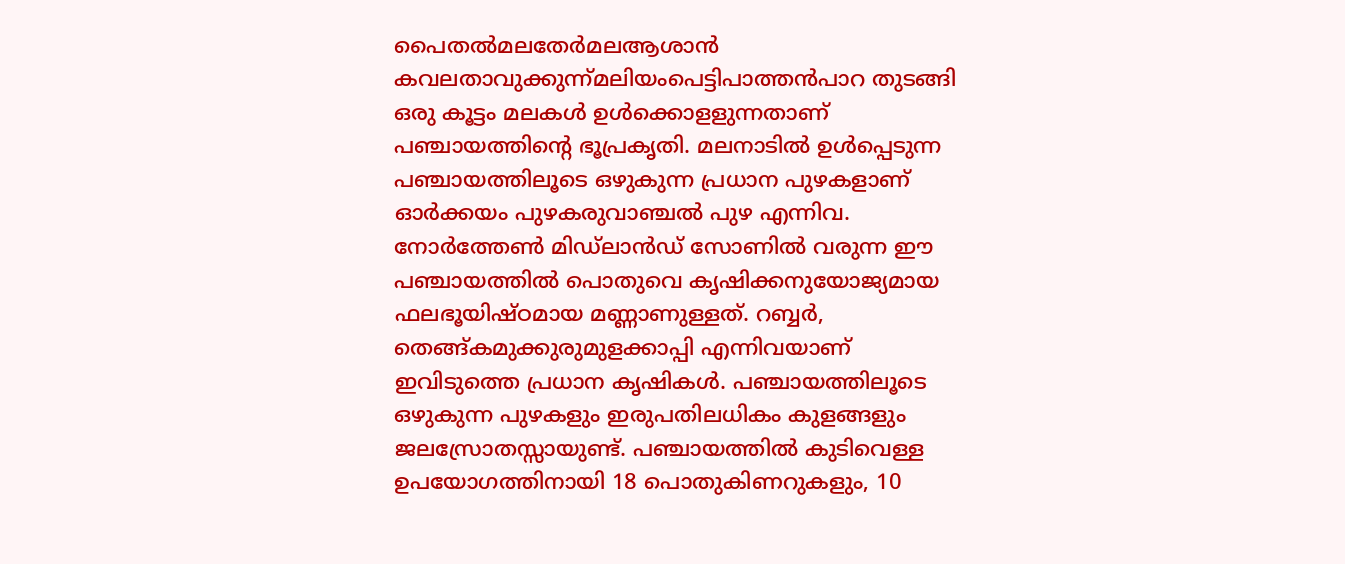പൈതല്‍മലതേര്‍മലആശാന്‍ കവലതാവുക്കുന്ന്മലിയംപെട്ടിപാത്തന്‍പാറ തുടങ്ങി ഒരു കൂട്ടം മലകള്‍ ഉള്‍ക്കൊളളുന്നതാണ് പഞ്ചായത്തിന്റെ ഭൂപ്രകൃതി. മലനാടില്‍ ഉള്‍പ്പെടുന്ന പഞ്ചായത്തിലൂടെ ഒഴുകുന്ന പ്രധാന പുഴകളാണ് ഓര്‍ക്കയം പുഴകരുവാഞ്ചല്‍ പുഴ എന്നിവ. നോര്‍ത്തേണ്‍ മിഡ്ലാന്‍ഡ് സോണില്‍ വരുന്ന ഈ പഞ്ചായത്തില്‍ പൊതുവെ കൃഷിക്കനുയോജ്യമായ ഫലഭൂയിഷ്ഠമായ മണ്ണാണുള്ളത്. റബ്ബര്‍, തെങ്ങ്കമുക്കുരുമുളക്കാപ്പി എന്നിവയാണ് ഇവിടുത്തെ പ്രധാന കൃഷികള്‍. പഞ്ചായത്തിലൂടെ ഒഴുകുന്ന പുഴകളും ഇരുപതിലധികം കുളങ്ങളും ജലസ്രോതസ്സായുണ്ട്. പഞ്ചായത്തില്‍ കുടിവെള്ള ഉപയോഗത്തിനായി 18 പൊതുകിണറുകളും, 10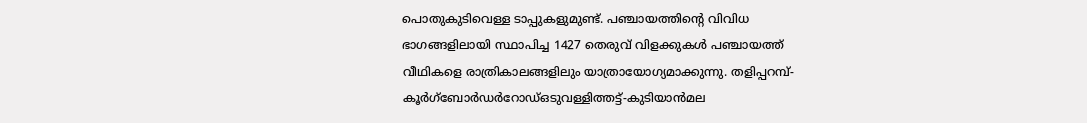പൊതുകുടിവെള്ള ടാപ്പുകളുമുണ്ട്. പഞ്ചായത്തിന്റെ വിവിധ ഭാഗങ്ങളിലായി സ്ഥാപിച്ച 1427 തെരുവ് വിളക്കുകള്‍ പഞ്ചായത്ത് വീഥികളെ രാത്രികാലങ്ങളിലും യാത്രായോഗ്യമാക്കുന്നു. തളിപ്പറമ്പ്-കൂര്‍ഗ്ബോര്‍ഡര്‍റോഡ്ഒടുവള്ളിത്തട്ട്-കുടിയാന്‍മല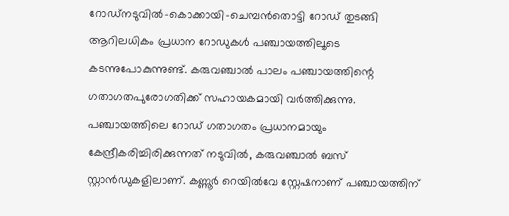റോഡ്നടുവില്‍-കൊക്കായി-ചെമ്പന്‍തൊട്ടി റോഡ് തുടങ്ങി ആറിലധികം പ്രധാന റോഡുകള്‍ പഞ്ചായത്തിലൂടെ കടന്നുപോകുന്നുണ്ട്. കരുവഞ്ചാല്‍ പാലം പഞ്ചായത്തിന്റെ ഗതാഗതപുരോഗതിക്ക് സഹായകമായി വര്‍ത്തിക്കുന്നു. പഞ്ചായത്തിലെ റോഡ് ഗതാഗതം പ്രധാനമായും കേന്ദ്രീകരിച്ചിരിക്കുന്നത് നടുവില്‍, കരുവഞ്ചാല്‍ ബസ് സ്റ്റാന്‍ഡുകളിലാണ്. കണ്ണൂര്‍ റെയില്‍വേ സ്റ്റേഷനാണ് പഞ്ചായത്തിന്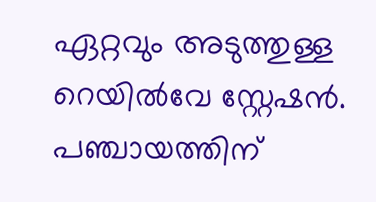ഏറ്റവും അടുത്തുള്ള റെയില്‍വേ സ്റ്റേഷന്‍. പഞ്ചായത്തിന്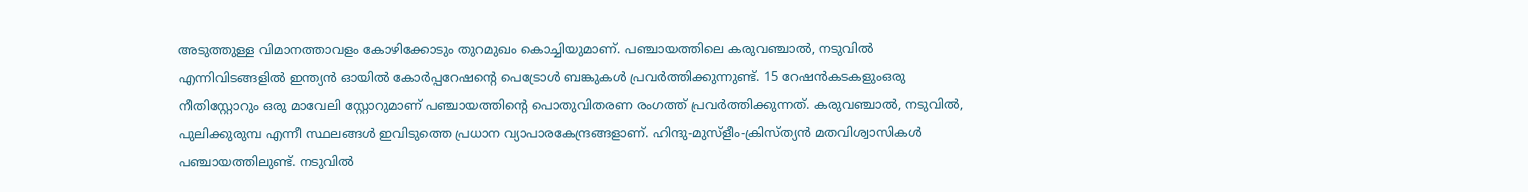അടുത്തുള്ള വിമാനത്താവളം കോഴിക്കോടും തുറമുഖം കൊച്ചിയുമാണ്. പഞ്ചായത്തിലെ കരുവഞ്ചാല്‍, നടുവില്‍ എന്നിവിടങ്ങളില്‍ ഇന്ത്യന്‍ ഓയില്‍ കോര്‍പ്പറേഷന്റെ പെട്രോള്‍ ബങ്കുകള്‍ പ്രവര്‍ത്തിക്കുന്നുണ്ട്. 15 റേഷന്‍കടകളുംഒരു നീതിസ്റ്റോറും ഒരു മാവേലി സ്റ്റോറുമാണ് പഞ്ചായത്തിന്റെ പൊതുവിതരണ രംഗത്ത് പ്രവര്‍ത്തിക്കുന്നത്. കരുവഞ്ചാല്‍, നടുവില്‍, പുലിക്കുരുമ്പ എന്നീ സ്ഥലങ്ങള്‍ ഇവിടുത്തെ പ്രധാന വ്യാപാരകേന്ദ്രങ്ങളാണ്. ഹിന്ദു-മുസ്ളീം-ക്രിസ്ത്യന്‍ മതവിശ്വാസികള്‍ പഞ്ചായത്തിലുണ്ട്. നടുവില്‍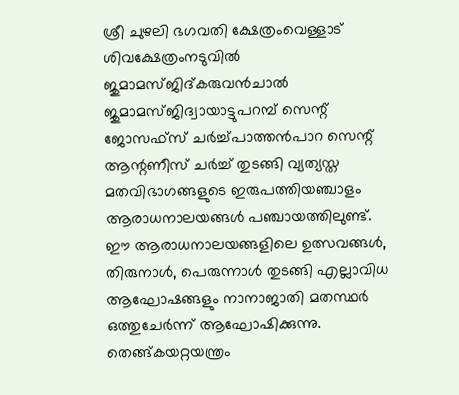ശ്രീ ചുഴലി ഭഗവതി ക്ഷേത്രംവെള്ളാട് ശിവക്ഷേത്രംനടുവില്‍ ജുമാമസ്ജിദ്കരുവന്‍ചാല്‍ ജുമാമസ്ജിദ്വായാട്ടുപറമ്പ് സെന്റ് ജോസഫ്സ് ചര്‍ച്ച്പാത്തന്‍പാറ സെന്റ് ആന്റണീസ് ചര്‍ച്ച് തുടങ്ങി വ്യത്യസ്ത മതവിഭാഗങ്ങളുടെ ഇരുപത്തിയഞ്ചാളം ആരാധനാലയങ്ങള്‍ പഞ്ചായത്തിലുണ്ട്. ഈ ആരാധനാലയങ്ങളിലെ ഉത്സവങ്ങള്‍, തിരുനാള്‍, പെരുന്നാള്‍ തുടങ്ങി എല്ലാവിധ ആഘോഷങ്ങളും നാനാജാതി മതസ്ഥര്‍ ഒത്തുചേര്‍ന്ന് ആഘോഷിക്കുന്നു. തെങ്ങ്കയറ്റയന്ത്രം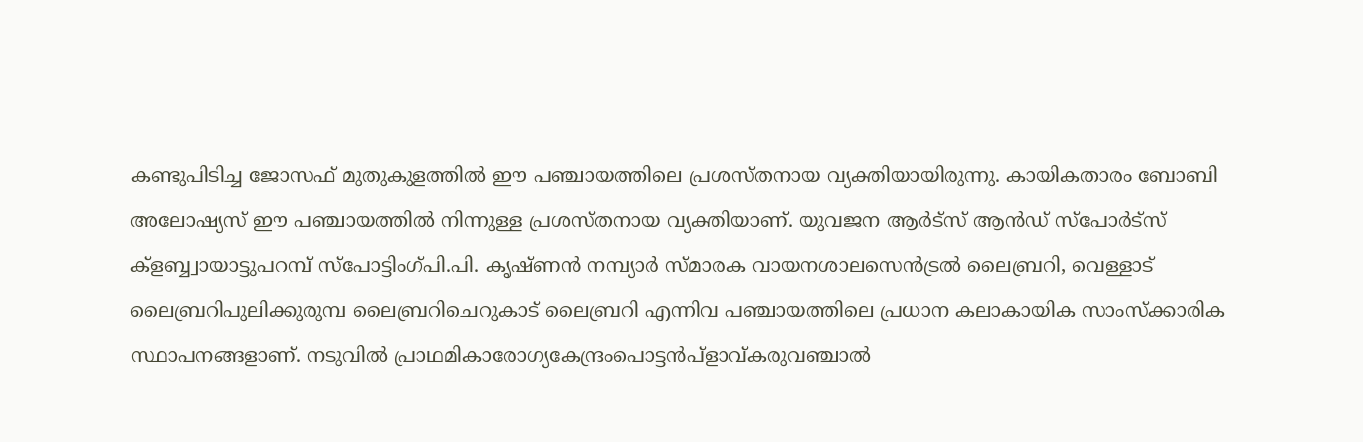കണ്ടുപിടിച്ച ജോസഫ് മുതുകുളത്തില്‍ ഈ പഞ്ചായത്തിലെ പ്രശസ്തനായ വ്യക്തിയായിരുന്നു. കായികതാരം ബോബി അലോഷ്യസ് ഈ പഞ്ചായത്തില്‍ നിന്നുള്ള പ്രശസ്തനായ വ്യക്തിയാണ്. യുവജന ആര്‍ട്സ് ആന്‍ഡ് സ്പോര്‍ട്സ് ക്ളബ്ബ്വായാട്ടുപറമ്പ് സ്പോട്ടിംഗ്പി.പി. കൃഷ്ണന്‍ നമ്പ്യാര്‍ സ്മാരക വായനശാലസെന്‍ട്രല്‍ ലൈബ്രറി, വെള്ളാട് ലൈബ്രറിപുലിക്കുരുമ്പ ലൈബ്രറിചെറുകാട് ലൈബ്രറി എന്നിവ പഞ്ചായത്തിലെ പ്രധാന കലാകായിക സാംസ്ക്കാരിക സ്ഥാപനങ്ങളാണ്. നടുവില്‍ പ്രാഥമികാരോഗ്യകേന്ദ്രംപൊട്ടന്‍പ്ളാവ്കരുവഞ്ചാല്‍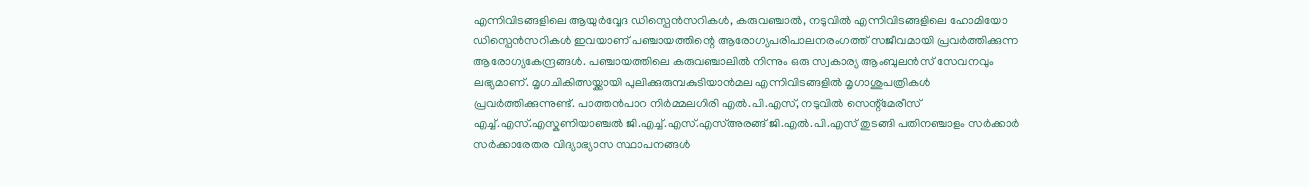എന്നിവിടങ്ങളിലെ ആയുര്‍വ്വേദ ഡിസ്പെന്‍സറികള്‍, കരുവഞ്ചാല്‍, നടുവില്‍ എന്നിവിടങ്ങളിലെ ഹോമിയോ ഡിസ്പെന്‍സറികള്‍ ഇവയാണ് പഞ്ചായത്തിന്റെ ആരോഗ്യപരിപാലനരംഗത്ത് സജീവമായി പ്രവര്‍ത്തിക്കുന്ന ആരോഗ്യകേന്ദ്രങ്ങള്‍. പഞ്ചായത്തിലെ കരുവഞ്ചാലില്‍ നിന്നും ഒരു സ്വകാര്യ ആംബുലന്‍സ് സേവനവും ലഭ്യമാണ്. മൃഗചികിത്സയ്ക്കായി പുലിക്കുരുമ്പകുടിയാന്‍മല എന്നിവിടങ്ങളില്‍ മൃഗാശുപത്രികള്‍ പ്രവര്‍ത്തിക്കുന്നുണ്ട്. പാത്തന്‍പാറ നിര്‍മ്മലഗിരി എല്‍.പി.എസ്, നടുവില്‍ സെന്റ്മേരീസ് എച്ച്.എസ്.എസ്കണിയാഞ്ചല്‍ ജി.എച്ച്.എസ്.എസ്അരങ്ങ് ജി.എല്‍.പി.എസ് തുടങ്ങി പതിനഞ്ചാളം സര്‍ക്കാര്‍ സര്‍ക്കാരേതര വിദ്യാഭ്യാസ സ്ഥാപനങ്ങള്‍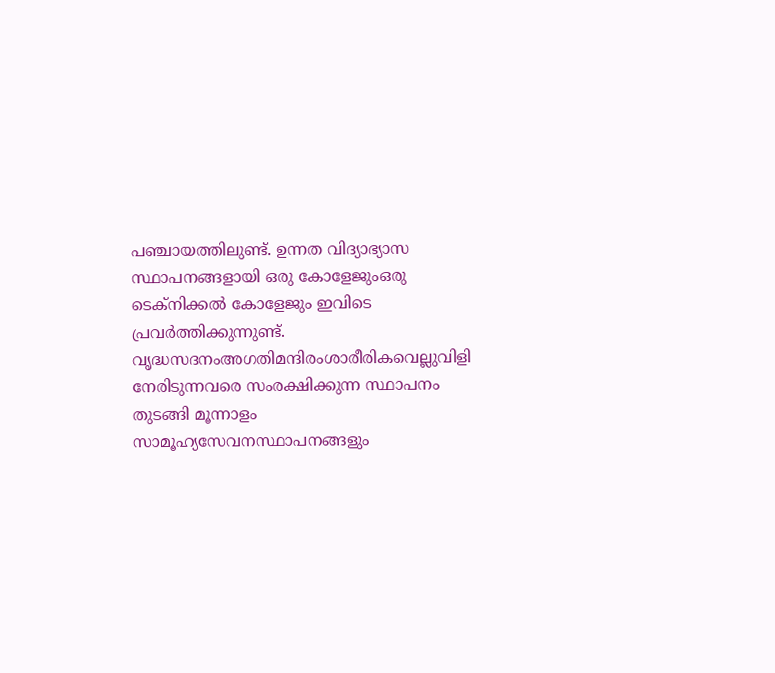പഞ്ചായത്തിലുണ്ട്. ഉന്നത വിദ്യാഭ്യാസ സ്ഥാപനങ്ങളായി ഒരു കോളേജുംഒരു ടെക്നിക്കല്‍ കോളേജും ഇവിടെ പ്രവര്‍ത്തിക്കുന്നുണ്ട്. വൃദ്ധസദനംഅഗതിമന്ദിരംശാരീരികവെല്ലുവിളി നേരിടുന്നവരെ സംരക്ഷിക്കുന്ന സ്ഥാപനം തുടങ്ങി മൂന്നാളം സാമൂഹ്യസേവനസ്ഥാപനങ്ങളും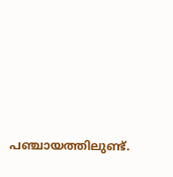പഞ്ചായത്തിലുണ്ട്.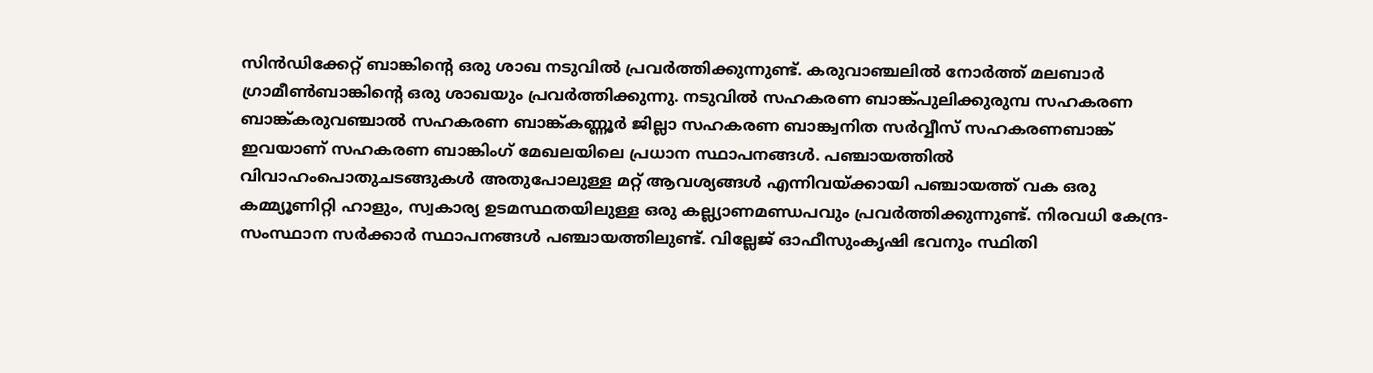സിന്‍ഡിക്കേറ്റ് ബാങ്കിന്റെ ഒരു ശാഖ നടുവില്‍ പ്രവര്‍ത്തിക്കുന്നുണ്ട്. കരുവാഞ്ചലില്‍ നോര്‍ത്ത് മലബാര്‍ ഗ്രാമീണ്‍ബാങ്കിന്റെ ഒരു ശാഖയും പ്രവര്‍ത്തിക്കുന്നു. നടുവില്‍ സഹകരണ ബാങ്ക്പുലിക്കുരുമ്പ സഹകരണ ബാങ്ക്കരുവഞ്ചാല്‍ സഹകരണ ബാങ്ക്കണ്ണൂര്‍ ജില്ലാ സഹകരണ ബാങ്ക്വനിത സര്‍വ്വീസ് സഹകരണബാങ്ക് ഇവയാണ് സഹകരണ ബാങ്കിംഗ് മേഖലയിലെ പ്രധാന സ്ഥാപനങ്ങള്‍. പഞ്ചായത്തില്‍ വിവാഹംപൊതുചടങ്ങുകള്‍ അതുപോലുള്ള മറ്റ് ആവശ്യങ്ങള്‍ എന്നിവയ്ക്കായി പഞ്ചായത്ത് വക ഒരു കമ്മ്യൂണിറ്റി ഹാളും, സ്വകാര്യ ഉടമസ്ഥതയിലുള്ള ഒരു കല്ല്യാണമണ്ഡപവും പ്രവര്‍ത്തിക്കുന്നുണ്ട്. നിരവധി കേന്ദ്ര-സംസ്ഥാന സര്‍ക്കാര്‍ സ്ഥാപനങ്ങള്‍ പഞ്ചായത്തിലുണ്ട്. വില്ലേജ് ഓഫീസുംകൃഷി ഭവനും സ്ഥിതി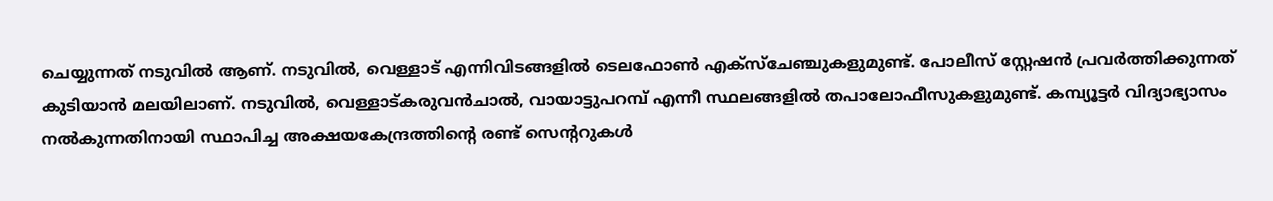ചെയ്യുന്നത് നടുവില്‍ ആണ്. നടുവില്‍, വെള്ളാട് എന്നിവിടങ്ങളില്‍ ടെലഫോണ്‍ എക്സ്ചേഞ്ചുകളുമുണ്ട്. പോലീസ് സ്റ്റേഷന്‍ പ്രവര്‍ത്തിക്കുന്നത് കുടിയാന്‍ മലയിലാണ്. നടുവില്‍, വെള്ളാട്കരുവന്‍ചാല്‍, വായാട്ടുപറമ്പ് എന്നീ സ്ഥലങ്ങളില്‍ തപാലോഫീസുകളുമുണ്ട്. കമ്പ്യൂട്ടര്‍ വിദ്യാഭ്യാസം നല്‍കുന്നതിനായി സ്ഥാപിച്ച അക്ഷയകേന്ദ്രത്തിന്റെ രണ്ട് സെന്ററുകള്‍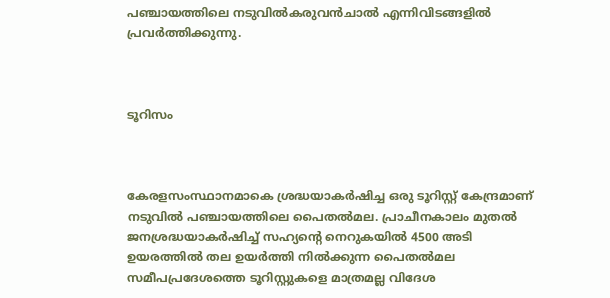പഞ്ചായത്തിലെ നടുവില്‍കരുവന്‍ചാല്‍ എന്നിവിടങ്ങളില്‍ പ്രവര്‍ത്തിക്കുന്നു.



ടൂറിസം



കേരളസംസ്ഥാനമാകെ ശ്രദ്ധയാകര്‍ഷിച്ച ഒരു ടൂറിസ്റ്റ് കേന്ദ്രമാണ് നടുവില്‍ പഞ്ചായത്തിലെ പൈതല്‍മല. പ്രാചീനകാലം മുതല്‍ ജനശ്രദ്ധയാകര്‍ഷിച്ച് സഹ്യന്റെ നെറുകയില്‍ 4500 അടി ഉയരത്തില്‍ തല ഉയര്‍ത്തി നില്‍ക്കുന്ന പൈതല്‍മല സമീപപ്രദേശത്തെ ടൂറിസ്റ്റുകളെ മാത്രമല്ല വിദേശ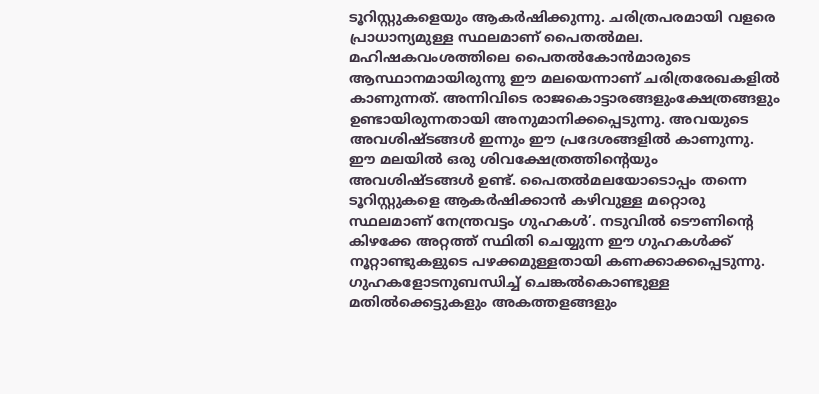ടൂറിസ്റ്റുകളെയും ആകര്‍ഷിക്കുന്നു. ചരിത്രപരമായി വളരെ പ്രാധാന്യമുള്ള സ്ഥലമാണ് പൈതല്‍മല. മഹിഷകവംശത്തിലെ പൈതല്‍കോന്‍മാരുടെ ആസ്ഥാനമായിരുന്നു ഈ മലയെന്നാണ് ചരിത്രരേഖകളില്‍ കാണുന്നത്. അന്നിവിടെ രാജകൊട്ടാരങ്ങളുംക്ഷേത്രങ്ങളും ഉണ്ടായിരുന്നതായി അനുമാനിക്കപ്പെടുന്നു. അവയുടെ അവശിഷ്ടങ്ങള്‍ ഇന്നും ഈ പ്രദേശങ്ങളില്‍ കാണുന്നു. ഈ മലയില്‍ ഒരു ശിവക്ഷേത്രത്തിന്റെയും അവശിഷ്ടങ്ങള്‍ ഉണ്ട്. പൈതല്‍മലയോടൊപ്പം തന്നെ ടൂറിസ്റ്റുകളെ ആകര്‍ഷിക്കാന്‍ കഴിവുള്ള മറ്റൊരു സ്ഥലമാണ് നേന്ത്രവട്ടം ഗുഹകള്‍’. നടുവില്‍ ടൌണിന്റെ കിഴക്കേ അറ്റത്ത് സ്ഥിതി ചെയ്യുന്ന ഈ ഗുഹകള്‍ക്ക് നൂറ്റാണ്ടുകളുടെ പഴക്കമുള്ളതായി കണക്കാക്കപ്പെടുന്നു. ഗുഹകളോടനുബന്ധിച്ച് ചെങ്കല്‍കൊണ്ടുള്ള മതില്‍ക്കെട്ടുകളും അകത്തളങ്ങളും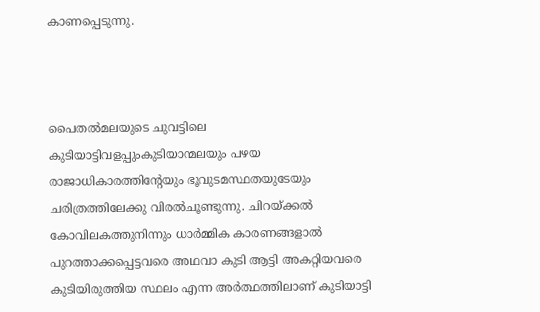കാണപ്പെടുന്നു.



പൈതല്‍മലയുടെ ചുവട്ടിലെ കുടിയാട്ടിവളപ്പുംകുടിയാന്മലയും പഴയ രാജാധികാരത്തിന്റേയും ഭൂവുടമസ്ഥതയുടേയും ചരിത്രത്തിലേക്കു വിരല്‍ചൂണ്ടുന്നു. ചിറയ്ക്കല്‍ കോവിലകത്തുനിന്നും ധാര്‍മ്മിക കാരണങ്ങളാല്‍ പുറത്താക്കപ്പെട്ടവരെ അഥവാ കുടി ആട്ടി അകറ്റിയവരെ കുടിയിരുത്തിയ സ്ഥലം എന്ന അര്‍ത്ഥത്തിലാണ് കുടിയാട്ടി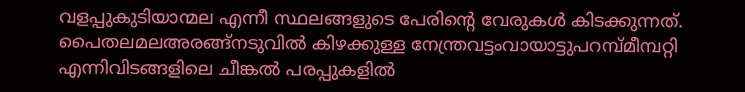വളപ്പുകുടിയാന്മല എന്നീ സ്ഥലങ്ങളുടെ പേരിന്റെ വേരുകള്‍ കിടക്കുന്നത്. പൈതലമലഅരങ്ങ്നടുവില്‍ കിഴക്കുള്ള നേന്ത്രവട്ടംവായാട്ടുപറമ്പ്മീമ്പറ്റി എന്നിവിടങ്ങളിലെ ചീങ്കല്‍ പരപ്പുകളില്‍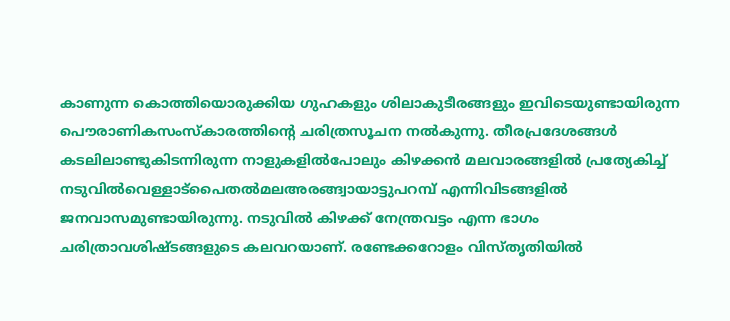കാണുന്ന കൊത്തിയൊരുക്കിയ ഗുഹകളും ശിലാകുടീരങ്ങളും ഇവിടെയുണ്ടായിരുന്ന പൌരാണികസംസ്കാരത്തിന്റെ ചരിത്രസൂചന നല്‍കുന്നു. തീരപ്രദേശങ്ങള്‍ കടലിലാണ്ടുകിടന്നിരുന്ന നാളുകളില്‍പോലും കിഴക്കന്‍ മലവാരങ്ങളില്‍ പ്രത്യേകിച്ച് നടുവില്‍വെള്ളാട്പൈതല്‍മലഅരങ്ങ്വായാട്ടുപറമ്പ് എന്നിവിടങ്ങളില്‍ ജനവാസമുണ്ടായിരുന്നു. നടുവില്‍ കിഴക്ക് നേന്ത്രവട്ടം എന്ന ഭാഗം ചരിത്രാവശിഷ്ടങ്ങളുടെ കലവറയാണ്. രണ്ടേക്കറോളം വിസ്തൃതിയില്‍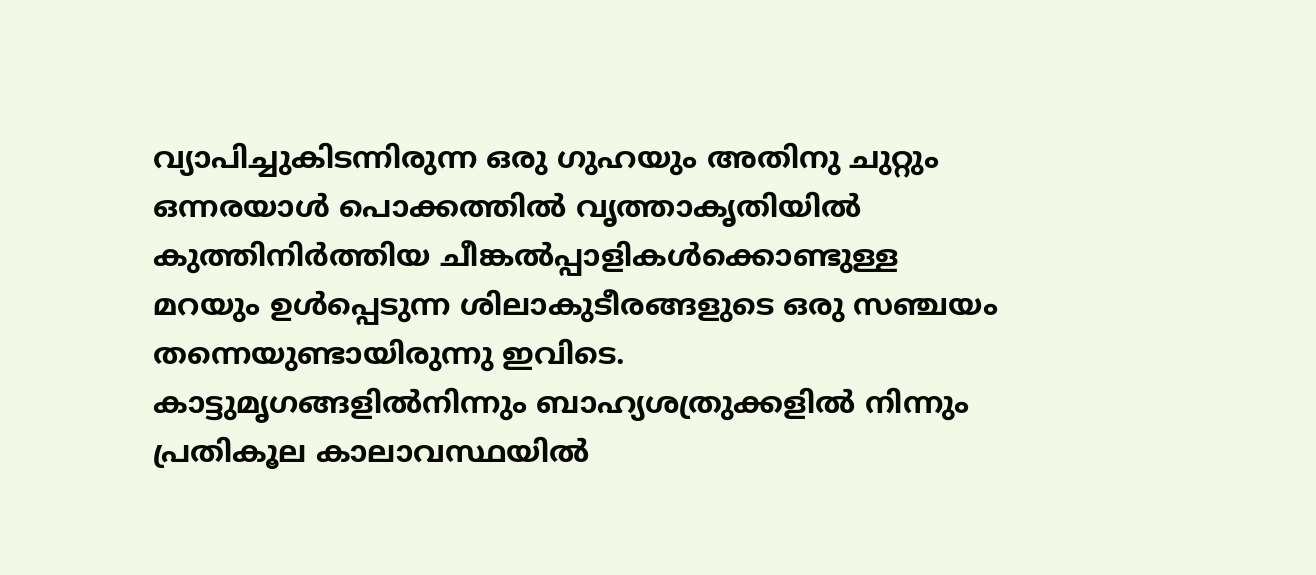വ്യാപിച്ചുകിടന്നിരുന്ന ഒരു ഗുഹയും അതിനു ചുറ്റും ഒന്നരയാള്‍ പൊക്കത്തില്‍ വൃത്താകൃതിയില്‍ കുത്തിനിര്‍ത്തിയ ചീങ്കല്‍പ്പാളികള്‍ക്കൊണ്ടുള്ള മറയും ഉള്‍പ്പെടുന്ന ശിലാകുടീരങ്ങളുടെ ഒരു സഞ്ചയം തന്നെയുണ്ടായിരുന്നു ഇവിടെ. കാട്ടുമൃഗങ്ങളില്‍നിന്നും ബാഹ്യശത്രുക്കളില്‍ നിന്നും പ്രതികൂല കാലാവസ്ഥയില്‍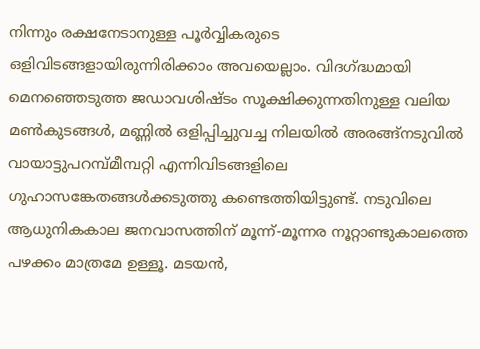നിന്നും രക്ഷനേടാനുള്ള പൂര്‍വ്വികരുടെ ഒളിവിടങ്ങളായിരുന്നിരിക്കാം അവയെല്ലാം. വിദഗ്ദ്ധമായി മെനഞ്ഞെടുത്ത ജഡാവശിഷ്ടം സൂക്ഷിക്കുന്നതിനുള്ള വലിയ മണ്‍കുടങ്ങള്‍, മണ്ണില്‍ ഒളിപ്പിച്ചുവച്ച നിലയില്‍ അരങ്ങ്നടുവില്‍ വായാട്ടുപറമ്പ്മീമ്പറ്റി എന്നിവിടങ്ങളിലെ ഗുഹാസങ്കേതങ്ങള്‍ക്കടുത്തു കണ്ടെത്തിയിട്ടുണ്ട്. നടുവിലെ ആധുനികകാല ജനവാസത്തിന് മൂന്ന്-മൂന്നര നൂറ്റാണ്ടുകാലത്തെ പഴക്കം മാത്രമേ ഉള്ളൂ. മടയന്‍,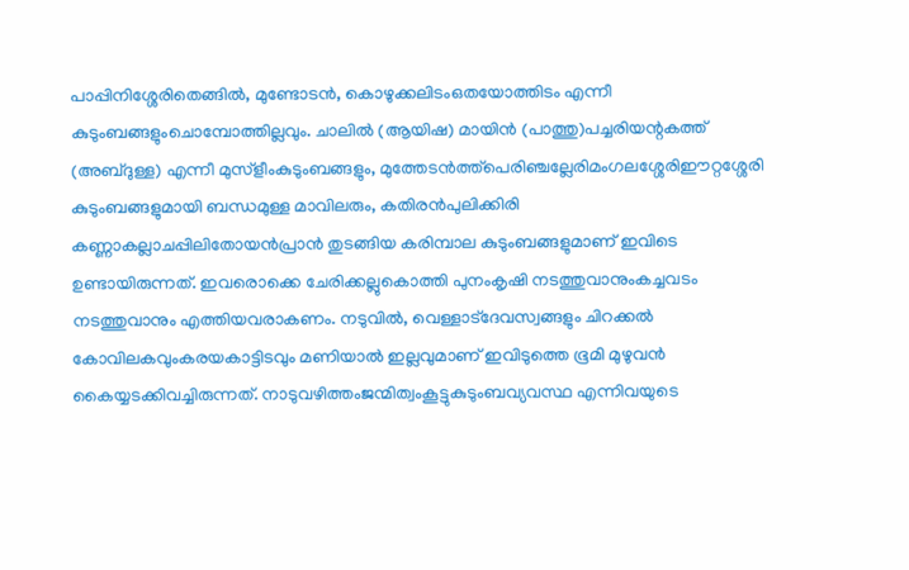പാപ്പിനിശ്ശേരിതെങ്ങില്‍, മുണ്ടോടന്‍, കൊഴുക്കലിടംഒതയോത്തിടം എന്നീ കുടുംബങ്ങളുംചൊമ്പോത്തില്ലവും. ചാലില്‍ (ആയിഷ) മായിന്‍ (പാത്തു)പച്ചരിയന്റകത്ത് (അബ്ദുള്ള) എന്നീ മുസ്ളീംകുടുംബങ്ങളും, മുത്തേടന്‍ത്ത്പെരിഞ്ചല്ലേരിമംഗലശ്ശേരിഈറ്റശ്ശേരി കുടുംബങ്ങളുമായി ബന്ധമുള്ള മാവിലരും, കതിരന്‍പുലിക്കിരി കണ്ണാകല്ലാചപ്പിലിതോയന്‍പ്രാന്‍ തുടങ്ങിയ കരിമ്പാല കുടുംബങ്ങളുമാണ് ഇവിടെ ഉണ്ടായിരുന്നത്. ഇവരൊക്കെ ചേരിക്കല്ലുകൊത്തി പുനംകൃഷി നടത്തുവാനുംകച്ചവടം നടത്തുവാനും എത്തിയവരാകണം. നടുവില്‍, വെള്ളാട്ദേവസ്വങ്ങളും ചിറക്കല്‍ കോവിലകവുംകരയകാട്ടിടവും മണിയാല്‍ ഇല്ലവുമാണ് ഇവിടുത്തെ ഭൂമി മുഴുവന്‍ കൈയ്യടക്കിവച്ചിരുന്നത്. നാടുവഴിത്തംജന്മിത്വംകൂട്ടുകുടുംബവ്യവസ്ഥ എന്നിവയുടെ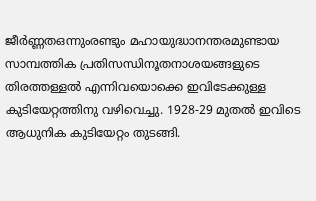ജീര്‍ണ്ണതഒന്നുംരണ്ടും മഹായുദ്ധാനന്തരമുണ്ടായ സാമ്പത്തിക പ്രതിസന്ധിനൂതനാശയങ്ങളുടെ തിരത്തള്ളല്‍ എന്നിവയൊക്കെ ഇവിടേക്കുള്ള കുടിയേറ്റത്തിനു വഴിവെച്ചു. 1928-29 മുതല്‍ ഇവിടെ ആധുനിക കുടിയേറ്റം തുടങ്ങി.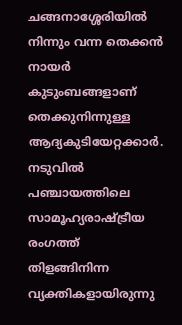ചങ്ങനാശ്ശേരിയില്‍ നിന്നും വന്ന തെക്കന്‍ നായര്‍ കുടുംബങ്ങളാണ് തെക്കുനിന്നുള്ള ആദ്യകുടിയേറ്റക്കാര്‍. നടുവില്‍ പഞ്ചായത്തിലെ സാമൂഹ്യരാഷ്ട്രീയ രംഗത്ത് തിളങ്ങിനിന്ന വ്യക്തികളായിരുന്നു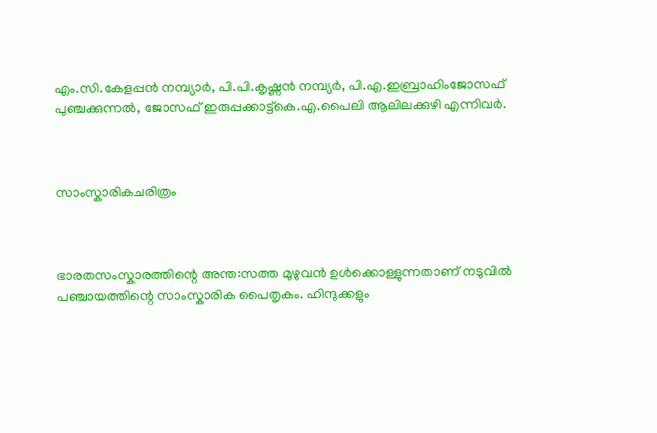എം.സി.കേളപ്പന്‍ നമ്പ്യാര്‍, പി.പി.കൃഷ്ണന്‍ നമ്പ്യര്‍, പി.എ.ഇബ്രാഹിംജോസഫ് പുഞ്ചക്കുന്നല്‍, ജോസഫ് ഇരുപ്പക്കാട്ട്കെ.എ.പൈലി ആലിലക്കുഴി എന്നിവര്‍.



സാംസ്കാരികചരിത്രം



ഭാരതസംസ്കാരത്തിന്റെ അന്ത:സത്ത മുഴുവന്‍ ഉള്‍ക്കൊള്ളുന്നതാണ് നടുവില്‍ പഞ്ചായത്തിന്റെ സാംസ്കാരിക പൈതൃകം. ഹിന്ദുക്കളും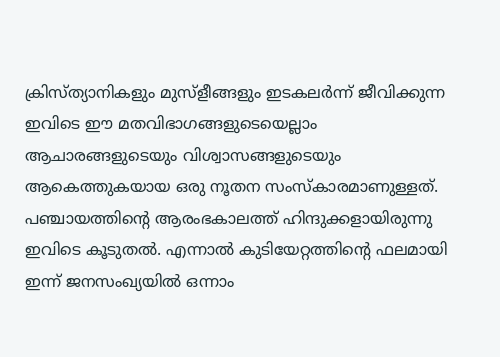ക്രിസ്ത്യാനികളും മുസ്ളീങ്ങളും ഇടകലര്‍ന്ന് ജീവിക്കുന്ന ഇവിടെ ഈ മതവിഭാഗങ്ങളുടെയെല്ലാം ആചാരങ്ങളുടെയും വിശ്വാസങ്ങളുടെയും ആകെത്തുകയായ ഒരു നൂതന സംസ്കാരമാണുള്ളത്. പഞ്ചായത്തിന്റെ ആരംഭകാലത്ത് ഹിന്ദുക്കളായിരുന്നു ഇവിടെ കൂടുതല്‍. എന്നാല്‍ കുടിയേറ്റത്തിന്റെ ഫലമായി ഇന്ന് ജനസംഖ്യയില്‍ ഒന്നാം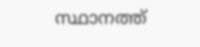സ്ഥാനത്ത്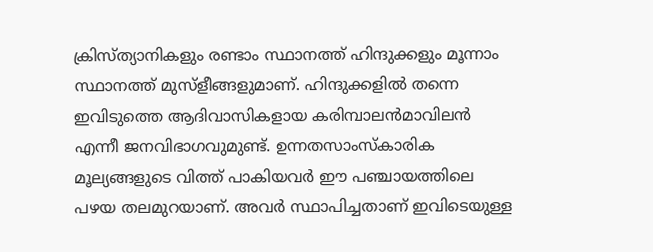ക്രിസ്ത്യാനികളും രണ്ടാം സ്ഥാനത്ത് ഹിന്ദുക്കളും മൂന്നാം സ്ഥാനത്ത് മുസ്ളീങ്ങളുമാണ്. ഹിന്ദുക്കളില്‍ തന്നെ ഇവിടുത്തെ ആദിവാസികളായ കരിമ്പാലന്‍മാവിലന്‍ എന്നീ ജനവിഭാഗവുമുണ്ട്. ഉന്നതസാംസ്കാരിക മൂല്യങ്ങളുടെ വിത്ത് പാകിയവര്‍ ഈ പഞ്ചായത്തിലെ പഴയ തലമുറയാണ്. അവര്‍ സ്ഥാപിച്ചതാണ് ഇവിടെയുള്ള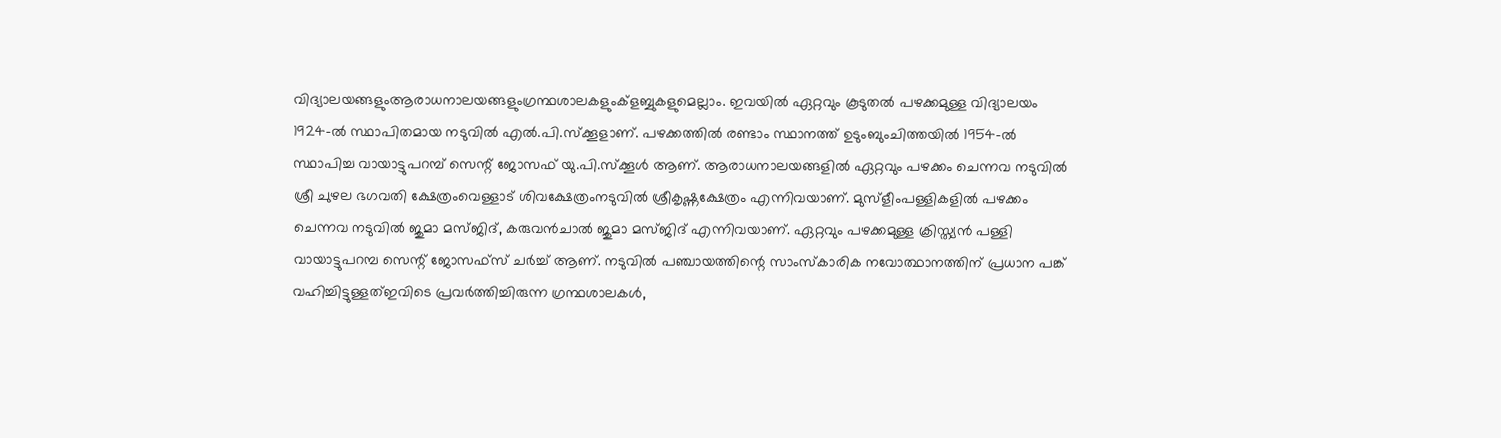വിദ്യാലയങ്ങളുംആരാധനാലയങ്ങളുംഗ്രന്ഥശാലകളുംക്ളബ്ബുകളുമെല്ലാം. ഇവയില്‍ ഏറ്റവും കൂടുതല്‍ പഴക്കമുള്ള വിദ്യാലയം 1924-ല്‍ സ്ഥാപിതമായ നടുവില്‍ എല്‍.പി.സ്ക്കൂളാണ്. പഴക്കത്തില്‍ രണ്ടാം സ്ഥാനത്ത് ഉടുംബുംചിത്തയില്‍ 1954-ല്‍ സ്ഥാപിച്ച വായാട്ടുപറമ്പ് സെന്റ് ജോസഫ് യു.പി.സ്ക്കൂള്‍ ആണ്. ആരാധനാലയങ്ങളില്‍ ഏറ്റവും പഴക്കം ചെന്നവ നടുവില്‍ ശ്രീ ചുഴല ഭഗവതി ക്ഷേത്രംവെള്ളാട് ശിവക്ഷേത്രംനടുവില്‍ ശ്രീകൃഷ്ണക്ഷേത്രം എന്നിവയാണ്. മുസ്ളീംപള്ളികളില്‍ പഴക്കം ചെന്നവ നടുവില്‍ ജുമാ മസ്ജിദ്, കരുവന്‍ചാല്‍ ജുമാ മസ്ജിദ് എന്നിവയാണ്. ഏറ്റവും പഴക്കമുള്ള ക്രിസ്ത്യന്‍ പള്ളി വായാട്ടുപറമ്പ സെന്റ് ജോസഫ്സ് ചര്‍ച്ച് ആണ്. നടുവില്‍ പഞ്ചായത്തിന്റെ സാംസ്കാരിക നവോത്ഥാനത്തിന് പ്രധാന പങ്ക് വഹിച്ചിട്ടുള്ളത്ഇവിടെ പ്രവര്‍ത്തിച്ചിരുന്ന ഗ്രന്ഥശാലകള്‍,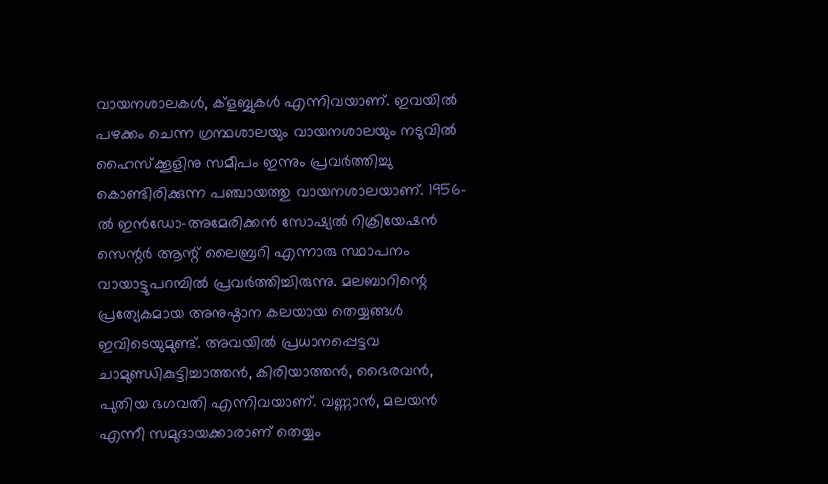വായനശാലകള്‍, ക്ളബ്ബുകള്‍ എന്നിവയാണ്. ഇവയില്‍ പഴക്കം ചെന്ന ഗ്രന്ഥശാലയും വായനശാലയും നടുവില്‍ ഹൈസ്ക്കൂളിനു സമീപം ഇന്നും പ്രവര്‍ത്തിച്ചു കൊണ്ടിരിക്കുന്ന പഞ്ചായത്തു വായനശാലയാണ്. 1956-ല്‍ ഇന്‍ഡോ-അമേരിക്കന്‍ സോഷ്യല്‍ റിക്രിയേഷന്‍ സെന്റര്‍ ആന്റ് ലൈബ്രറി എന്നാരു സ്ഥാപനം വായാട്ടുപറമ്പില്‍ പ്രവര്‍ത്തിച്ചിരുന്നു. മലബാറിന്റെ പ്രത്യേകമായ അനുഷ്ഠാന കലയായ തെയ്യങ്ങള്‍ ഇവിടെയുമുണ്ട്. അവയില്‍ പ്രധാനപ്പെട്ടവ ചാമുണ്ഡികുട്ടിച്ചാത്തന്‍, കിരിയാത്തന്‍, ഭൈരവന്‍, പുതിയ ഭഗവതി എന്നിവയാണ്. വണ്ണാന്‍, മലയന്‍ എന്നീ സമുദായക്കാരാണ് തെയ്യം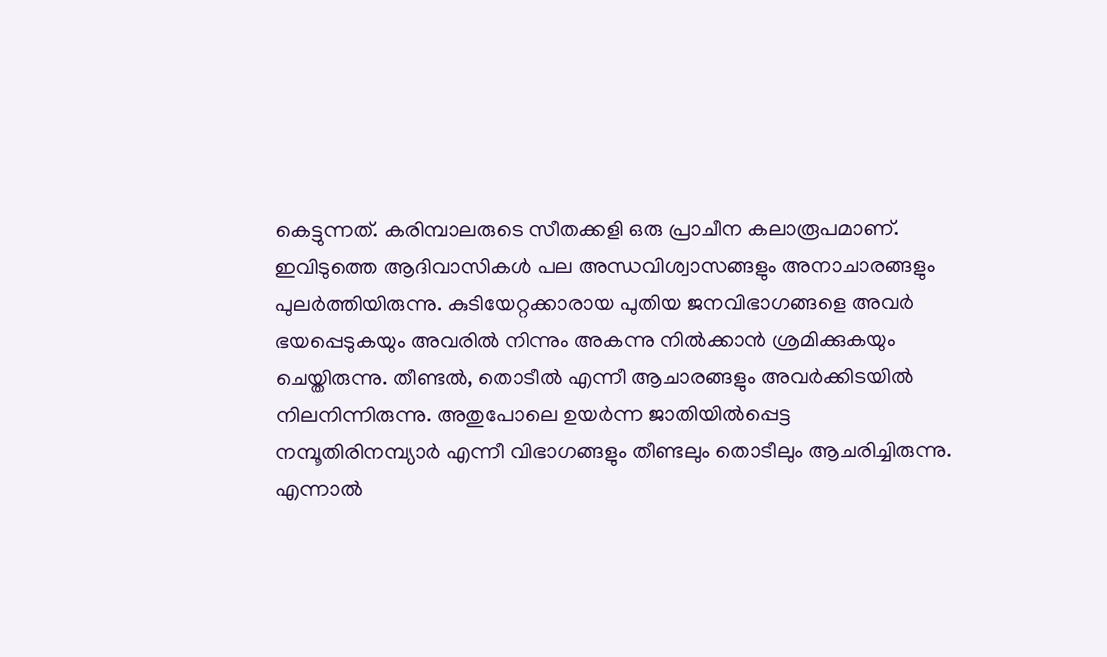കെട്ടുന്നത്. കരിമ്പാലരുടെ സീതക്കളി ഒരു പ്രാചീന കലാരൂപമാണ്. ഇവിടുത്തെ ആദിവാസികള്‍ പല അന്ധവിശ്വാസങ്ങളും അനാചാരങ്ങളും പുലര്‍ത്തിയിരുന്നു. കുടിയേറ്റക്കാരായ പുതിയ ജനവിഭാഗങ്ങളെ അവര്‍ ഭയപ്പെടുകയും അവരില്‍ നിന്നും അകന്നു നില്‍ക്കാന്‍ ശ്രമിക്കുകയും ചെയ്തിരുന്നു. തീണ്ടല്‍, തൊടീല്‍ എന്നീ ആചാരങ്ങളും അവര്‍ക്കിടയില്‍ നിലനിന്നിരുന്നു. അതുപോലെ ഉയര്‍ന്ന ജാതിയില്‍പ്പെട്ട നമ്പൂതിരിനമ്പ്യാര്‍ എന്നീ വിഭാഗങ്ങളും തീണ്ടലും തൊടീലും ആചരിച്ചിരുന്നു. എന്നാല്‍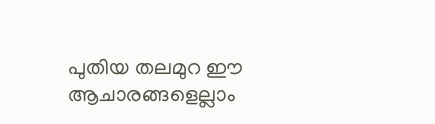പുതിയ തലമുറ ഈ ആചാരങ്ങളെല്ലാം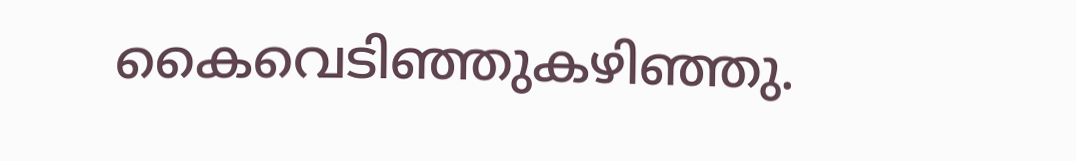കൈവെടിഞ്ഞുകഴിഞ്ഞു.